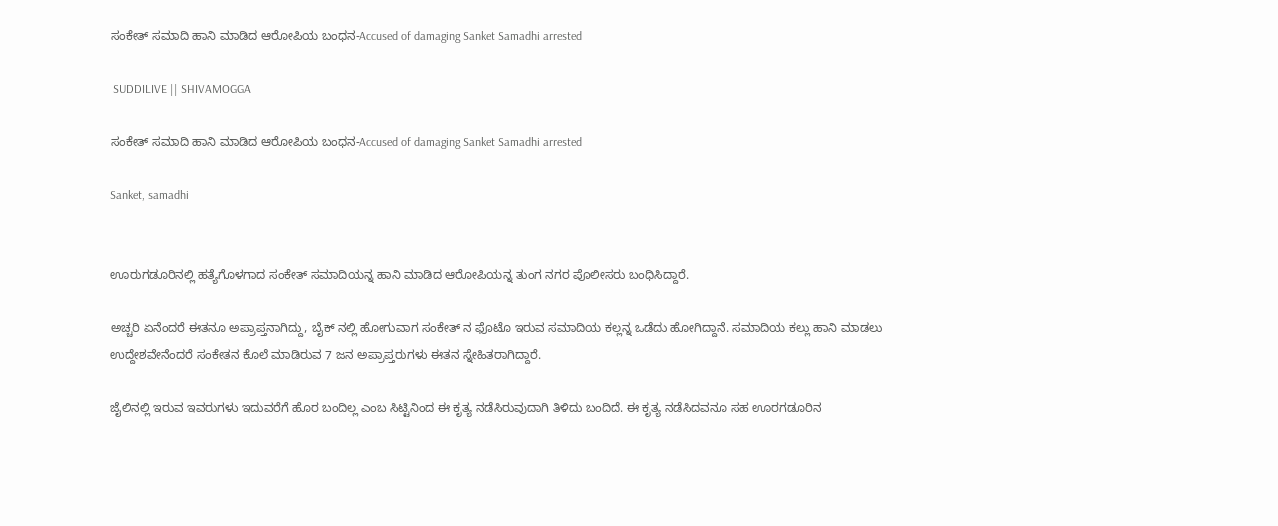ಸಂಕೇತ್ ಸಮಾದಿ ಹಾನಿ ಮಾಡಿದ ಆರೋಪಿಯ ಬಂಧನ-Accused of damaging Sanket Samadhi arrested

 SUDDILIVE || SHIVAMOGGA

ಸಂಕೇತ್ ಸಮಾದಿ ಹಾನಿ ಮಾಡಿದ ಆರೋಪಿಯ ಬಂಧನ-Accused of damaging Sanket Samadhi arrested

Sanket, samadhi


ಊರುಗಡೂರಿನಲ್ಲಿ ಹತ್ಯೆಗೊಳಗಾದ ಸಂಕೇತ್ ಸಮಾದಿಯನ್ನ ಹಾನಿ ಮಾಡಿದ ಆರೋಪಿಯನ್ನ ತುಂಗ ನಗರ ಪೊಲೀಸರು ಬಂಧಿಸಿದ್ದಾರೆ.

ಅಚ್ಚರಿ ಏನೆಂದರೆ ಈತನೂ ಅಪ್ರಾಪ್ತನಾಗಿದ್ದು, ಬೈಕ್ ನಲ್ಲಿ ಹೋಗುವಾಗ ಸಂಕೇತ್ ನ ಫೊಟೊ ಇರುವ ಸಮಾದಿಯ ಕಲ್ಲನ್ನ ಒಡೆದು ಹೋಗಿದ್ದಾನೆ. ಸಮಾದಿಯ ಕಲ್ಲು ಹಾನಿ ಮಾಡಲು ಉದ್ದೇಶವೇನೆಂದರೆ ಸಂಕೇತನ ಕೊಲೆ ಮಾಡಿರುವ 7 ಜನ ಅಪ್ರಾಪ್ತರುಗಳು ಈತನ ಸ್ನೇಹಿತರಾಗಿದ್ದಾರೆ.

ಜೈಲಿನಲ್ಲಿ ಇರುವ ಇವರುಗಳು ಇದುವರೆಗೆ ಹೊರ ಬಂದಿಲ್ಲ ಎಂಬ ಸಿಟ್ಟಿನಿಂದ ಈ ಕೃತ್ಯ ನಡೆಸಿರುವುದಾಗಿ ತಿಳಿದು ಬಂದಿದೆ. ಈ ಕೃತ್ಯ ನಡೆಸಿದವನೂ ಸಹ ಊರಗಡೂರಿನ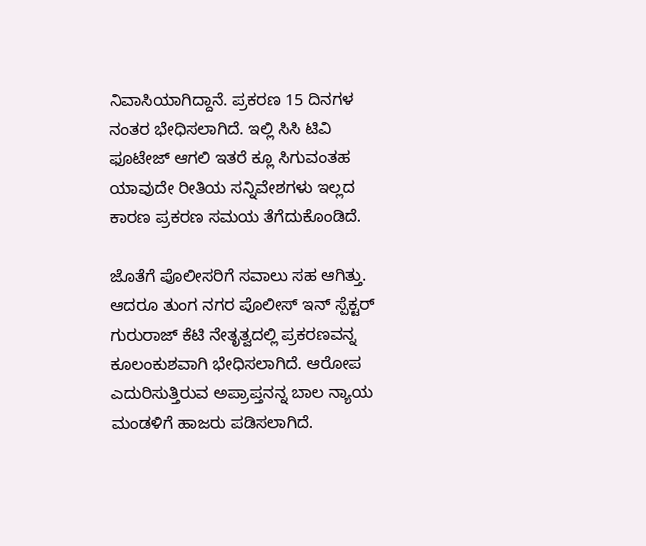ನಿವಾಸಿಯಾಗಿದ್ದಾನೆ. ಪ್ರಕರಣ 15 ದಿನಗಳ ನಂತರ ಭೇಧಿಸಲಾಗಿದೆ. ಇಲ್ಲಿ ಸಿಸಿ ಟಿವಿ ಫೂಟೇಜ್ ಆಗಲಿ ಇತರೆ ಕ್ಲೂ ಸಿಗುವಂತಹ ಯಾವುದೇ ರೀತಿಯ ಸನ್ನಿವೇಶಗಳು ಇಲ್ಲದ ಕಾರಣ ಪ್ರಕರಣ ಸಮಯ ತೆಗೆದುಕೊಂಡಿದೆ.

ಜೊತೆಗೆ ಪೊಲೀಸರಿಗೆ ಸವಾಲು ಸಹ ಆಗಿತ್ತು. ಆದರೂ ತುಂಗ ನಗರ ಪೊಲೀಸ್ ಇನ್ ಸ್ಪೆಕ್ಟರ್ ಗುರುರಾಜ್ ಕೆಟಿ ನೇತೃತ್ವದಲ್ಲಿ ಪ್ರಕರಣವನ್ನ ಕೂಲಂಕುಶವಾಗಿ ಭೇಧಿಸಲಾಗಿದೆ. ಆರೋಪ ಎದುರಿಸುತ್ತಿರುವ ಅಪ್ರಾಪ್ತನನ್ನ ಬಾಲ ನ್ಯಾಯ ಮಂಡಳಿಗೆ ಹಾಜರು ಪಡಿಸಲಾಗಿದೆ.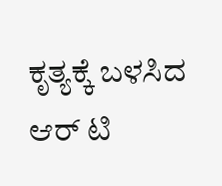ಕೃತ್ಯಕ್ಕೆ ಬಳಸಿದ ಆರ್ ಟಿ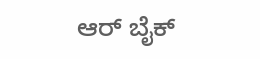ಆರ್ ಬೈಕ್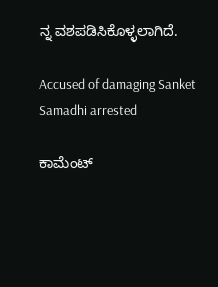ನ್ನ ವಶಪಡಿಸಿಕೊಳ್ಳಲಾಗಿದೆ.

Accused of damaging Sanket Samadhi arrested

ಕಾಮೆಂಟ್‌‌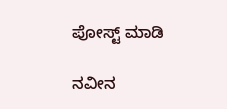ಪೋಸ್ಟ್‌ ಮಾಡಿ

ನವೀನ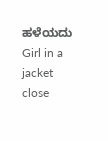ಹಳೆಯದು
Girl in a jacket
close